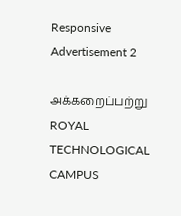Responsive Advertisement 2

அக்கறைப்பற்று ROYAL TECHNOLOGICAL CAMPUS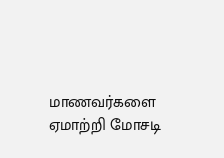மாணவர்களை ஏமாற்றி மோசடி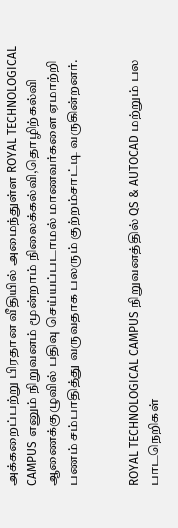அக்கறைப்பற்று பிரதான வீதியில் அமைந்துள்ள ROYAL TECHNOLOGICAL CAMPUS எனும் நிறுவனம் மூன்றாம் நிலைக்கல்வி,தொழிற்கல்வி ஆணைக்குழுவில் பதிவு செய்யப்படாமல் மாணவர்களை ஏமாற்றி பணம் சம்பாதித்து வருவதாக பலரும் குற்றம்சாட்டி வருகின்றனர்.


ROYAL TECHNOLOGICAL CAMPUS நிறுவனத்தில் QS & AUTOCAD மற்றும் பல பாடநெறிகள்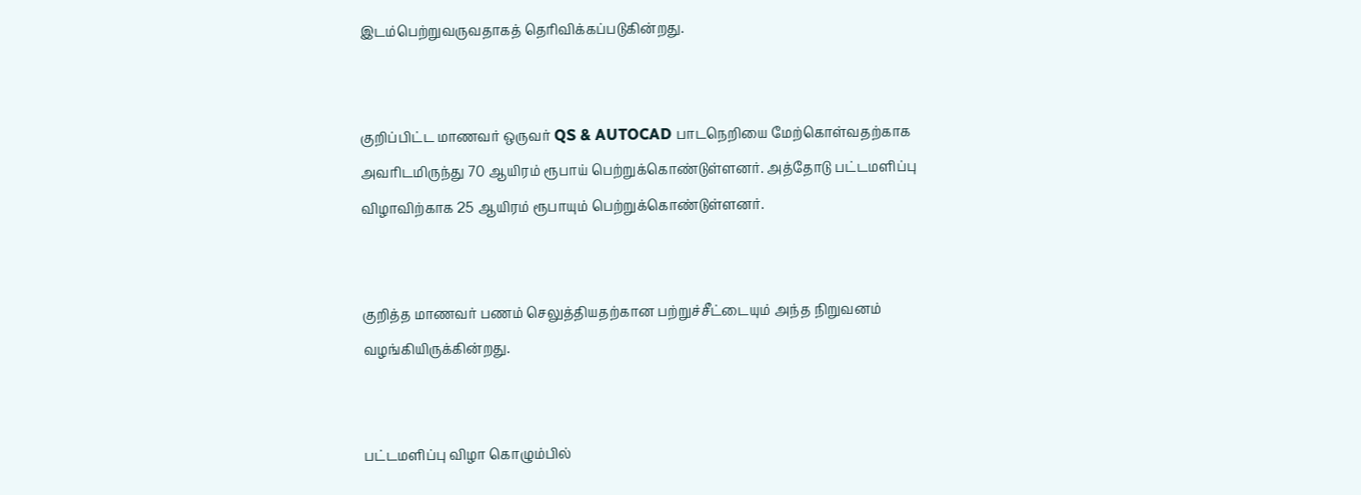இடம்பெற்றுவருவதாகத் தெரிவிக்கப்படுகின்றது.


குறிப்பிட்ட மாணவர் ஒருவர் QS & AUTOCAD பாடநெறியை மேற்கொள்வதற்காக அவரிடமிருந்து 70 ஆயிரம் ரூபாய் பெற்றுக்கொண்டுள்ளனர். அத்தோடு பட்டமளிப்பு விழாவிற்காக 25 ஆயிரம் ரூபாயும் பெற்றுக்கொண்டுள்ளனர்.


குறித்த மாணவர் பணம் செலுத்தியதற்கான பற்றுச்சீட்டையும் அந்த நிறுவனம் வழங்கியிருக்கின்றது.


பட்டமளிப்பு விழா கொழும்பில்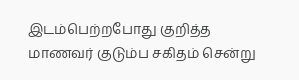இடம்பெற்றபோது குறித்த மாணவர் குடும்ப சகிதம் சென்று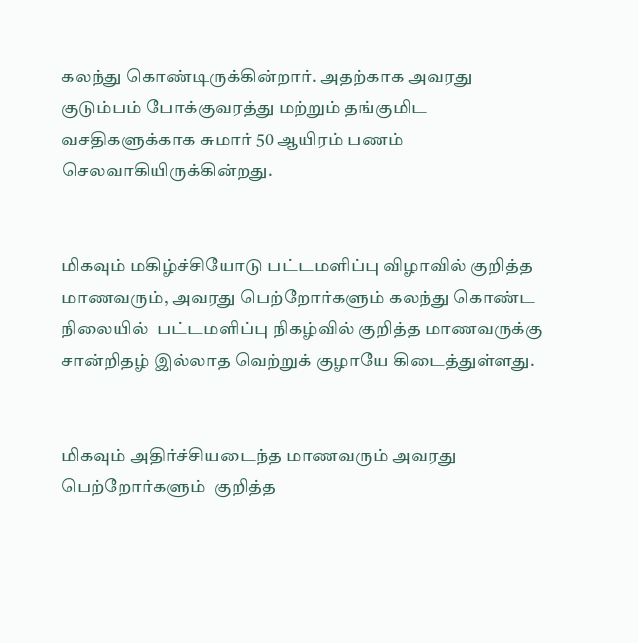கலந்து கொண்டிருக்கின்றார். அதற்காக அவரது குடும்பம் போக்குவரத்து மற்றும் தங்குமிட வசதிகளுக்காக சுமார் 50 ஆயிரம் பணம் செலவாகியிருக்கின்றது.


மிகவும் மகிழ்ச்சியோடு பட்டமளிப்பு விழாவில் குறித்த மாணவரும், அவரது பெற்றோர்களும் கலந்து கொண்ட நிலையில்  பட்டமளிப்பு நிகழ்வில் குறித்த மாணவருக்கு சான்றிதழ் இல்லாத வெற்றுக் குழாயே கிடைத்துள்ளது.


மிகவும் அதிர்ச்சியடைந்த மாணவரும் அவரது பெற்றோர்களும்  குறித்த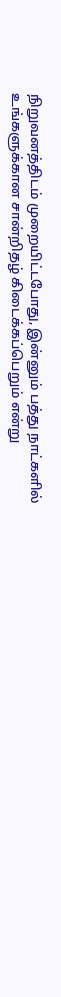நிறுவனத்திடம் முறையிட்டபோது, இன்னும் பத்து நாட்களில் உங்களுக்கான சான்றிதழ் கிடைக்கப்பெறும் என்று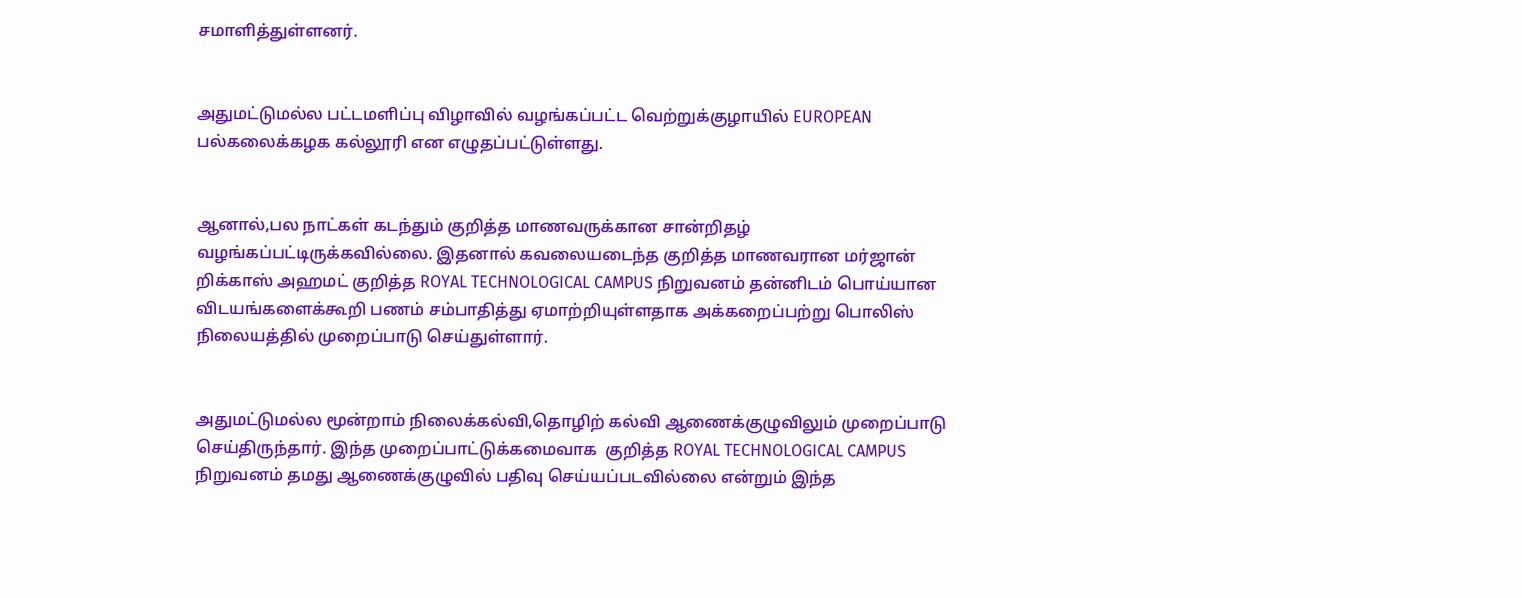சமாளித்துள்ளனர்.


அதுமட்டுமல்ல பட்டமளிப்பு விழாவில் வழங்கப்பட்ட வெற்றுக்குழாயில் EUROPEAN பல்கலைக்கழக கல்லூரி என எழுதப்பட்டுள்ளது.


ஆனால்,பல நாட்கள் கடந்தும் குறித்த மாணவருக்கான சான்றிதழ் வழங்கப்பட்டிருக்கவில்லை. இதனால் கவலையடைந்த குறித்த மாணவரான மர்ஜான் றிக்காஸ் அஹமட் குறித்த ROYAL TECHNOLOGICAL CAMPUS நிறுவனம் தன்னிடம் பொய்யான விடயங்களைக்கூறி பணம் சம்பாதித்து ஏமாற்றியுள்ளதாக அக்கறைப்பற்று பொலிஸ் நிலையத்தில் முறைப்பாடு செய்துள்ளார்.


அதுமட்டுமல்ல மூன்றாம் நிலைக்கல்வி,தொழிற் கல்வி ஆணைக்குழுவிலும் முறைப்பாடு செய்திருந்தார். இந்த முறைப்பாட்டுக்கமைவாக  குறித்த ROYAL TECHNOLOGICAL CAMPUS நிறுவனம் தமது ஆணைக்குழுவில் பதிவு செய்யப்படவில்லை என்றும் இந்த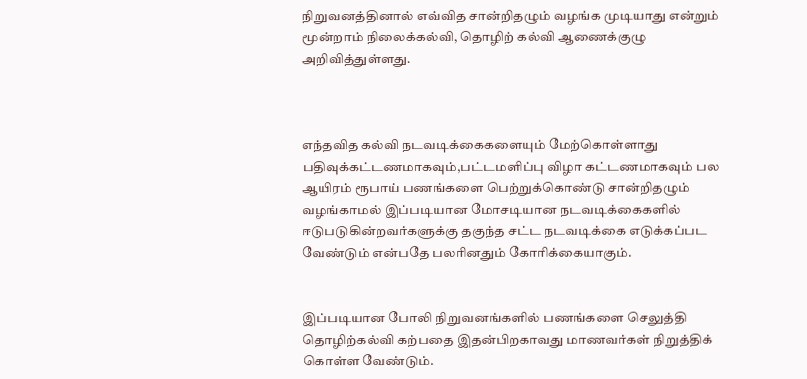நிறுவனத்தினால் எவ்வித சான்றிதழும் வழங்க முடியாது என்றும் மூன்றாம் நிலைக்கல்வி, தொழிற் கல்வி ஆணைக்குழு அறிவித்துள்ளது.



எந்தவித கல்வி நடவடிக்கைகளையும் மேற்கொள்ளாது பதிவுக்கட்டணமாகவும்,பட்டமளிப்பு விழா கட்டணமாகவும் பல ஆயிரம் ரூபாய் பணங்களை பெற்றுக்கொண்டு சான்றிதழும் வழங்காமல் இப்படியான மோசடியான நடவடிக்கைகளில் ஈடுபடுகின்றவர்களுக்கு தகுந்த சட்ட நடவடிக்கை எடுக்கப்பட வேண்டும் என்பதே பலரினதும் கோரிக்கையாகும்.


இப்படியான போலி நிறுவனங்களில் பணங்களை செலுத்தி தொழிற்கல்வி கற்பதை இதன்பிறகாவது மாணவர்கள் நிறுத்திக் கொள்ள வேண்டும்.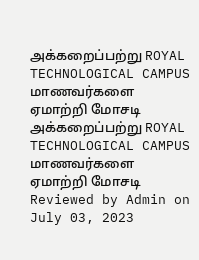அக்கறைப்பற்று ROYAL TECHNOLOGICAL CAMPUS மாணவர்களை ஏமாற்றி மோசடி அக்கறைப்பற்று ROYAL TECHNOLOGICAL CAMPUS மாணவர்களை ஏமாற்றி மோசடி Reviewed by Admin on July 03, 2023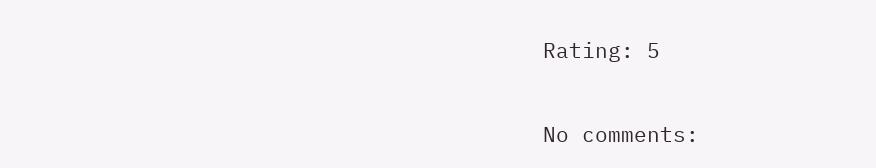Rating: 5

No comments: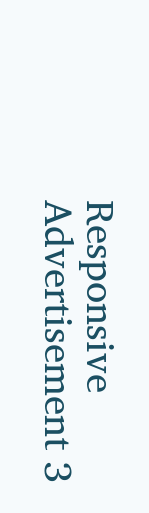Responsive Advertisement 3